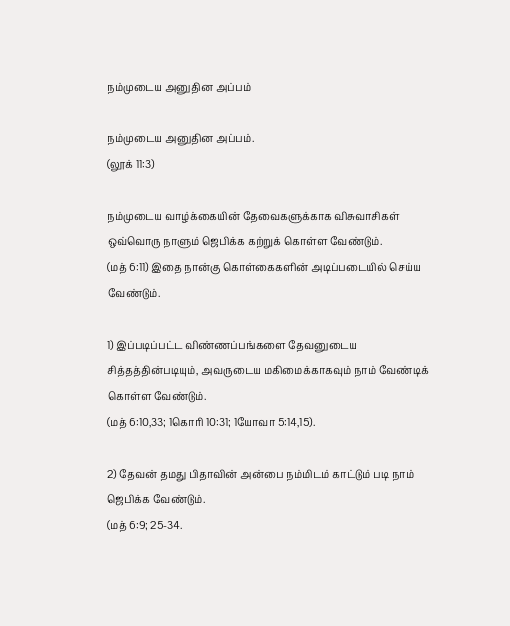நம்முடைய அனுதின அப்பம்

நம்முடைய அனுதின அப்பம்.
(லூக் 11:3)

நம்முடைய வாழ்க்கையின் தேவைகளுக்காக விசுவாசிகள் ஒவ்வொரு நாளும் ஜெபிக்க கற்றுக் கொள்ள வேண்டும்.
(மத் 6:11) இதை நான்கு கொள்கைகளின் அடிப்படையில் செய்ய வேண்டும்.

1) இப்படிப்பட்ட விண்ணப்பங்களை தேவனுடைய சித்தத்தின்படியும், அவருடைய மகிமைக்காகவும் நாம் வேண்டிக் கொள்ள வேண்டும்.
(மத் 6:10,33; 1கொரி 10:31; 1யோவா 5:14,15).

2) தேவன் தமது பிதாவின் அன்பை நம்மிடம் காட்டும் படி நாம் ஜெபிக்க வேண்டும்.
(மத் 6:9; 25-34.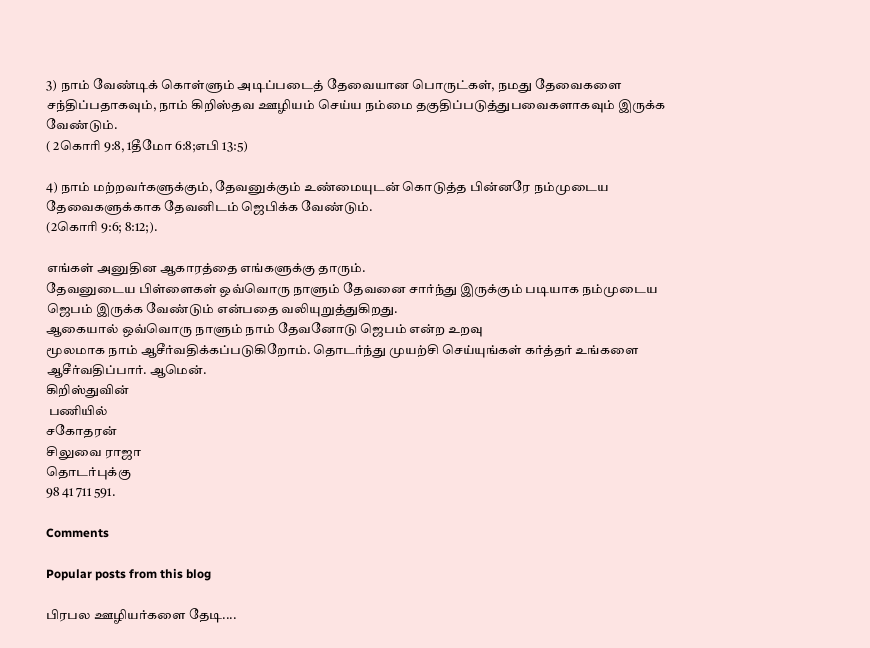3) நாம் வேண்டிக் கொள்ளும் அடிப்படைத் தேவையான பொருட்கள், நமது தேவைகளை சந்திப்பதாகவும், நாம் கிறிஸ்தவ ஊழியம் செய்ய நம்மை தகுதிப்படுத்துபவைகளாகவும் இருக்க வேண்டும்.
( 2கொரி 9:8, 1தீமோ 6:8;எபி 13:5)

4) நாம் மற்றவர்களுக்கும், தேவனுக்கும் உண்மையுடன் கொடுத்த பின்னரே நம்முடைய தேவைகளுக்காக தேவனிடம் ஜெபிக்க வேண்டும்.
(2கொரி 9:6; 8:12;).

எங்கள் அனுதின ஆகாரத்தை எங்களுக்கு தாரும்.
தேவனுடைய பிள்ளைகள் ஒவ்வொரு நாளும் தேவனை சார்ந்து இருக்கும் படியாக நம்முடைய ஜெபம் இருக்க வேண்டும் என்பதை வலியுறுத்துகிறது.
ஆகையால் ஒவ்வொரு நாளும் நாம் தேவனோடு ஜெபம் என்ற உறவு
மூலமாக நாம் ஆசீர்வதிக்கப்படுகிறோம். தொடர்ந்து முயற்சி செய்யுங்கள் கர்த்தர் உங்களை ஆசீர்வதிப்பார். ஆமென்.
கிறிஸ்துவின்
 பணியில்
சகோதரன்
சிலுவை ராஜா
தொடர்புக்கு
98 41 711 591.

Comments

Popular posts from this blog

பிரபல ஊழியர்களை தேடி....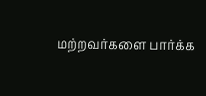மற்றவர்களை பார்க்க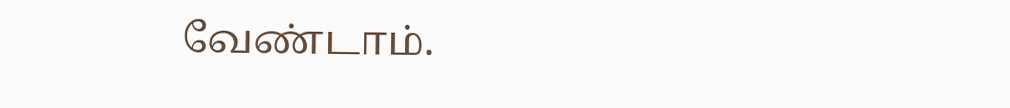வேண்டாம்.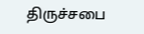திருச்சபை